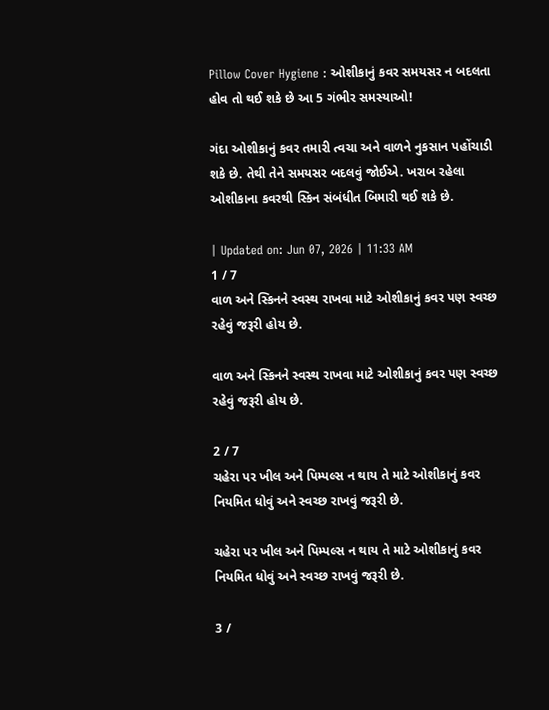Pillow Cover Hygiene : ઓશીકાનું કવર સમયસર ન બદલતા હોવ તો થઈ શકે છે આ 5 ગંભીર સમસ્યાઓ!

ગંદા ઓશીકાનું કવર તમારી ત્વચા અને વાળને નુકસાન પહોંચાડી શકે છે. તેથી તેને સમયસર બદલવું જોઈએ. ખરાબ રહેલા ઓશીકાના કવરથી સ્કિન સંબંધીત બિમારી થઈ શકે છે.

| Updated on: Jun 07, 2026 | 11:33 AM
1 / 7
વાળ અને સ્કિનને સ્વસ્થ રાખવા માટે ઓશીકાનું કવર પણ સ્વચ્છ રહેવું જરૂરી હોય છે.

વાળ અને સ્કિનને સ્વસ્થ રાખવા માટે ઓશીકાનું કવર પણ સ્વચ્છ રહેવું જરૂરી હોય છે.

2 / 7
ચહેરા પર ખીલ અને પિમ્પલ્સ ન થાય તે માટે ઓશીકાનું કવર નિયમિત ધોવું અને સ્વચ્છ રાખવું જરૂરી છે.

ચહેરા પર ખીલ અને પિમ્પલ્સ ન થાય તે માટે ઓશીકાનું કવર નિયમિત ધોવું અને સ્વચ્છ રાખવું જરૂરી છે.

3 /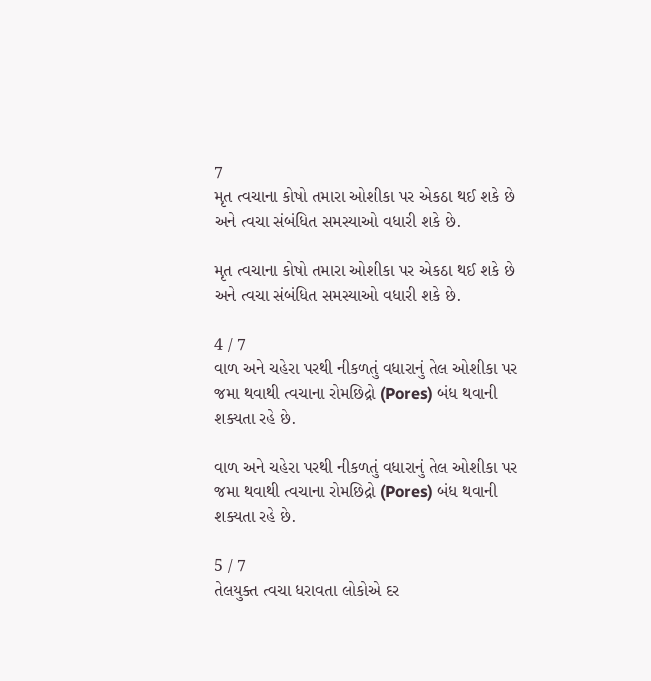7
મૃત ત્વચાના કોષો તમારા ઓશીકા પર એકઠા થઈ શકે છે અને ત્વચા સંબંધિત સમસ્યાઓ વધારી શકે છે.

મૃત ત્વચાના કોષો તમારા ઓશીકા પર એકઠા થઈ શકે છે અને ત્વચા સંબંધિત સમસ્યાઓ વધારી શકે છે.

4 / 7
વાળ અને ચહેરા પરથી નીકળતું વધારાનું તેલ ઓશીકા પર જમા થવાથી ત્વચાના રોમછિદ્રો (Pores) બંધ થવાની શક્યતા રહે છે.

વાળ અને ચહેરા પરથી નીકળતું વધારાનું તેલ ઓશીકા પર જમા થવાથી ત્વચાના રોમછિદ્રો (Pores) બંધ થવાની શક્યતા રહે છે.

5 / 7
તેલયુક્ત ત્વચા ધરાવતા લોકોએ દર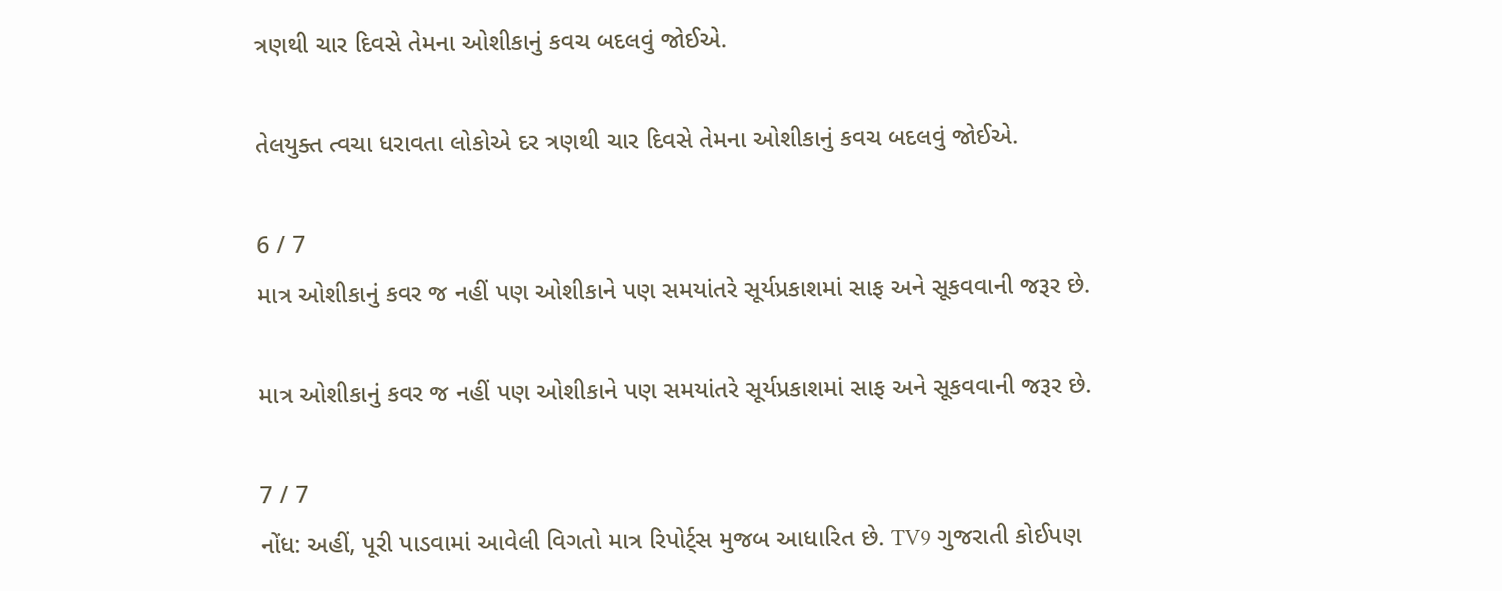ત્રણથી ચાર દિવસે તેમના ઓશીકાનું કવચ બદલવું જોઈએ.

તેલયુક્ત ત્વચા ધરાવતા લોકોએ દર ત્રણથી ચાર દિવસે તેમના ઓશીકાનું કવચ બદલવું જોઈએ.

6 / 7
માત્ર ઓશીકાનું કવર જ નહીં પણ ઓશીકાને પણ સમયાંતરે સૂર્યપ્રકાશમાં સાફ અને સૂકવવાની જરૂર છે.

માત્ર ઓશીકાનું કવર જ નહીં પણ ઓશીકાને પણ સમયાંતરે સૂર્યપ્રકાશમાં સાફ અને સૂકવવાની જરૂર છે.

7 / 7
નોંધ: અહીં, પૂરી પાડવામાં આવેલી વિગતો માત્ર રિપોર્ટ્સ મુજબ આધારિત છે. TV9 ગુજરાતી કોઈપણ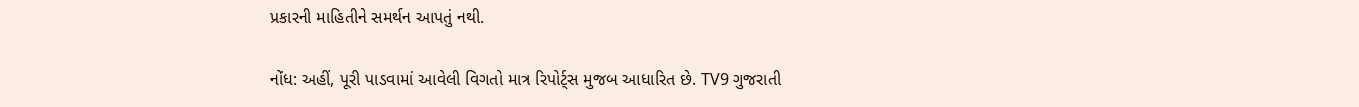પ્રકારની માહિતીને સમર્થન આપતું નથી.

નોંધ: અહીં, પૂરી પાડવામાં આવેલી વિગતો માત્ર રિપોર્ટ્સ મુજબ આધારિત છે. TV9 ગુજરાતી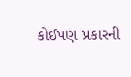કોઈપણ પ્રકારની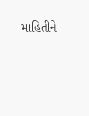માહિતીને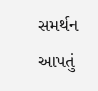સમર્થન આપતું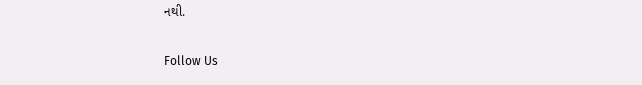નથી.

Follow Us